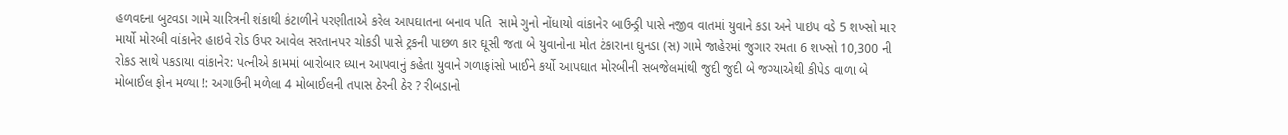હળવદના બુટવડા ગામે ચારિત્રની શંકાથી કંટાળીને પરણીતાએ કરેલ આપઘાતના બનાવ પતિ  સામે ગુનો નોંધાયો વાંકાનેર બાઉન્ડ્રી પાસે નજીવ વાતમાં યુવાને કડા અને પાઇપ વડે 5 શખ્સો માર માર્યો મોરબી વાંકાનેર હાઇવે રોડ ઉપર આવેલ સરતાનપર ચોકડી પાસે ટ્રકની પાછળ કાર ઘૂસી જતા બે યુવાનોના મોત ટંકારાના ઘુનડા (સ) ગામે જાહેરમાં જુગાર રમતા 6 શખ્સો 10,300 ની રોકડ સાથે પકડાયા વાંકાનેર: પત્નીએ કામમાં બારોબાર ધ્યાન આપવાનું કહેતા યુવાને ગળાફાંસો ખાઈને કર્યો આપઘાત મોરબીની સબજેલમાંથી જુદી જુદી બે જગ્યાએથી કીપેડ વાળા બે મોબાઈલ ફોન મળ્યા !: અગાઉની મળેલા 4 મોબાઈલની તપાસ ઠેરની ઠેર ? રીબડાનો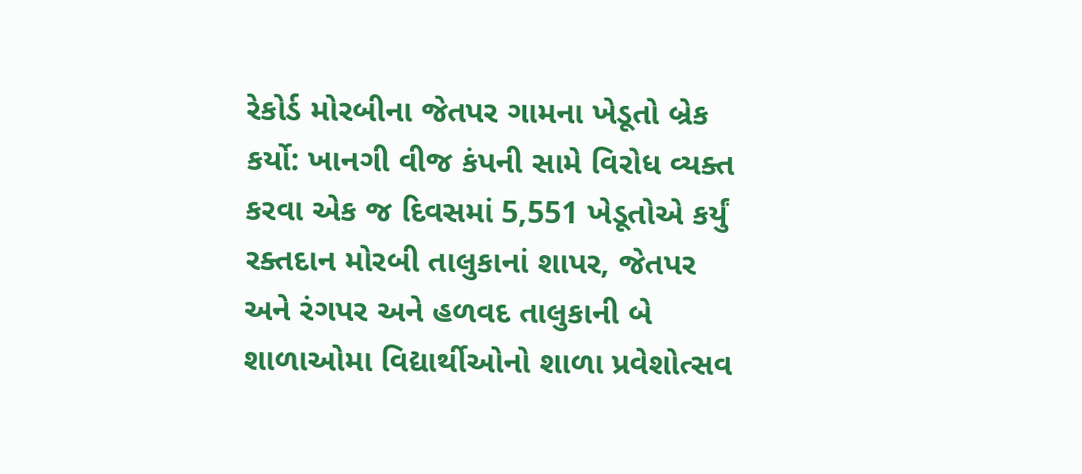રેકોર્ડ મોરબીના જેતપર ગામના ખેડૂતો બ્રેક કર્યો: ખાનગી વીજ કંપની સામે વિરોધ વ્યક્ત કરવા એક જ દિવસમાં 5,551 ખેડૂતોએ કર્યું રક્તદાન મોરબી તાલુકાનાં શાપર, જેતપર અને રંગપર અને હળવદ તાલુકાની બે શાળાઓમા વિદ્યાર્થીઓનો શાળા પ્રવેશોત્સવ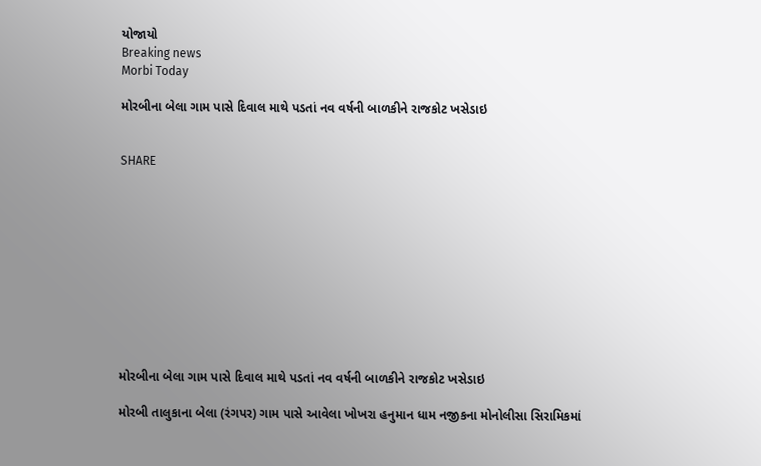યોજાયો
Breaking news
Morbi Today

મોરબીના બેલા ગામ પાસે દિવાલ માથે પડતાં નવ વર્ષની બાળકીને રાજકોટ ખસેડાઇ


SHARE











મોરબીના બેલા ગામ પાસે દિવાલ માથે પડતાં નવ વર્ષની બાળકીને રાજકોટ ખસેડાઇ

મોરબી તાલુકાના બેલા (રંગપર) ગામ પાસે આવેલા ખોખરા હનુમાન ધામ નજીકના મોનોલીસા સિરામિકમાં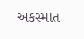અકસ્માત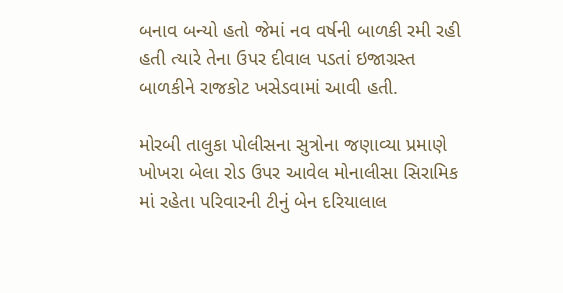બનાવ બન્યો હતો જેમાં નવ વર્ષની બાળકી રમી રહી હતી ત્યારે તેના ઉપર દીવાલ પડતાં ઇજાગ્રસ્ત બાળકીને રાજકોટ ખસેડવામાં આવી હતી.

મોરબી તાલુકા પોલીસના સુત્રોના જણાવ્યા પ્રમાણે ખોખરા બેલા રોડ ઉપર આવેલ મોનાલીસા સિરામિક માં રહેતા પરિવારની ટીનું બેન દરિયાલાલ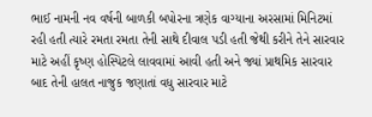ભાઈ નામની નવ વર્ષની બાળકી બપોરના ત્રણેક વાગ્યાના અરસામાં મિનિટમાં રહી હતી ત્યારે રમતા રમતા તેની સાથે દીવાલ પડી હતી જેથી કરીને તેને સારવાર માટે અહીં કૃષ્ણ હોસ્પિટલે લાવવામાં આવી હતી અને જ્યાં પ્રાથમિક સારવાર બાદ તેની હાલત નાજુક જણાતાં વધુ સારવાર માટે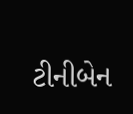ટીનીબેન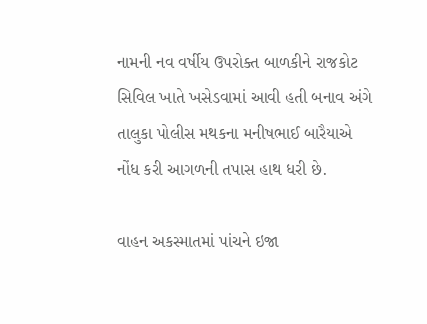નામની નવ વર્ષીય ઉપરોક્ત બાળકીને રાજકોટ સિવિલ ખાતે ખસેડવામાં આવી હતી બનાવ અંગે તાલુકા પોલીસ મથકના મનીષભાઈ બારૈયાએ નોંધ કરી આગળની તપાસ હાથ ધરી છે.

વાહન અકસ્માતમાં પાંચને ઇજા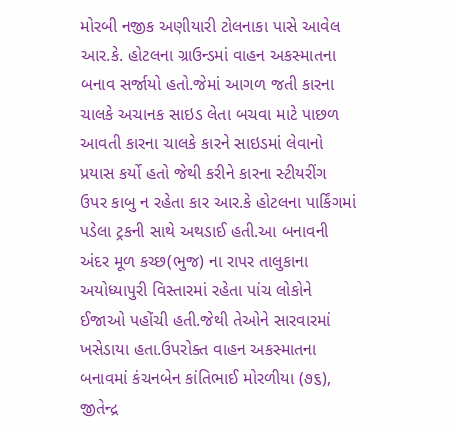મોરબી નજીક અણીયારી ટોલનાકા પાસે આવેલ આર.કે. હોટલના ગ્રાઉન્ડમાં વાહન અકસ્માતના બનાવ સર્જાયો હતો.જેમાં આગળ જતી કારના ચાલકે અચાનક સાઇડ લેતા બચવા માટે પાછળ આવતી કારના ચાલકે કારને સાઇડમાં લેવાનો પ્રયાસ કર્યો હતો જેથી કરીને કારના સ્ટીયરીંગ ઉપર કાબુ ન રહેતા કાર આર.કે હોટલના પાર્કિંગમાં પડેલા ટ્રકની સાથે અથડાઈ હતી.આ બનાવની અંદર મૂળ કચ્છ(ભુજ) ના રાપર તાલુકાના અયોધ્યાપુરી વિસ્તારમાં રહેતા પાંચ લોકોને ઈજાઓ પહોંચી હતી.જેથી તેઓને સારવારમાં ખસેડાયા હતા.ઉપરોક્ત વાહન અકસ્માતના બનાવમાં કંચનબેન કાંતિભાઈ મોરળીયા (૭૬), જીતેન્દ્ર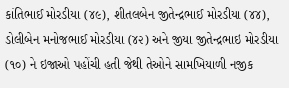કાંતિભાઈ મોરડીયા (૪૯), શીતલબેન જીતેન્દ્રભાઈ મોરડીયા (૪૪), ડોલીબેન મનોજભાઈ મોરડીયા (૪૨) અને જીયા જીતેન્દ્રભાઇ મોરડીયા (૧૦) ને ઇજાઓ પહોંચી હતી જેથી તેઓને સામખિયાળી નજીક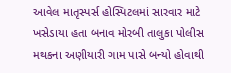આવેલ માતૃસ્પર્સ હોસ્પિટલમાં સારવાર માટે ખસેડાયા હતા બનાવ મોરબી તાલુકા પોલીસ મથકના અણીયારી ગામ પાસે બન્યો હોવાથી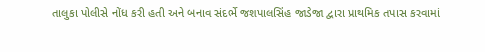તાલુકા પોલીસે નોંધ કરી હતી અને બનાવ સંદર્ભે જશપાલસિંહ જાડેજા દ્વારા પ્રાથમિક તપાસ કરવામાં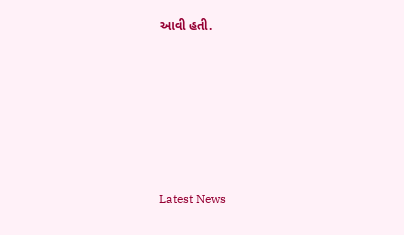આવી હતી.






Latest News